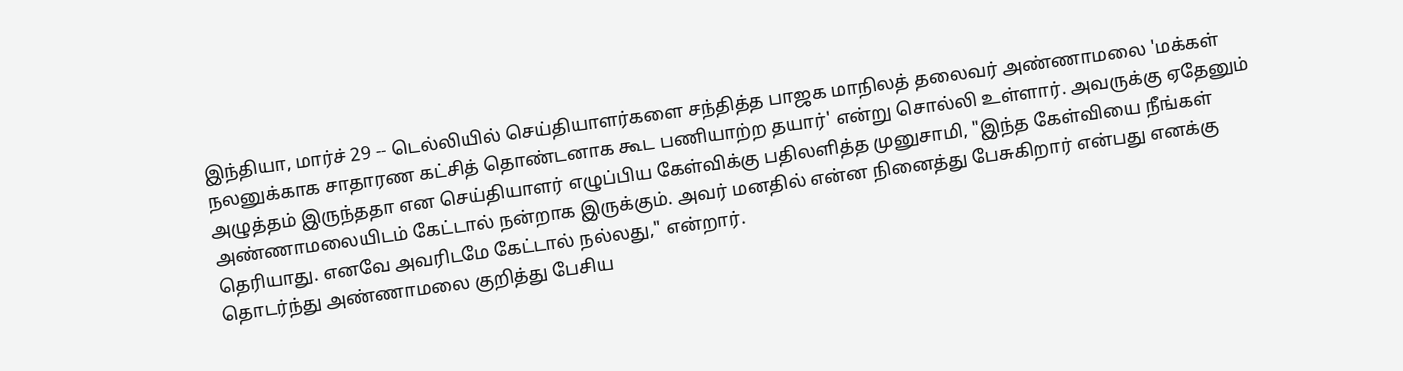இந்தியா, மார்ச் 29 -- டெல்லியில் செய்தியாளர்களை சந்தித்த பாஜக மாநிலத் தலைவர் அண்ணாமலை 'மக்கள் நலனுக்காக சாதாரண கட்சித் தொண்டனாக கூட பணியாற்ற தயார்' என்று சொல்லி உள்ளார். அவருக்கு ஏதேனும் அழுத்தம் இருந்ததா என செய்தியாளர் எழுப்பிய கேள்விக்கு பதிலளித்த முனுசாமி, "இந்த கேள்வியை நீங்கள் அண்ணாமலையிடம் கேட்டால் நன்றாக இருக்கும். அவர் மனதில் என்ன நினைத்து பேசுகிறார் என்பது எனக்கு தெரியாது. எனவே அவரிடமே கேட்டால் நல்லது," என்றார்.
தொடர்ந்து அண்ணாமலை குறித்து பேசிய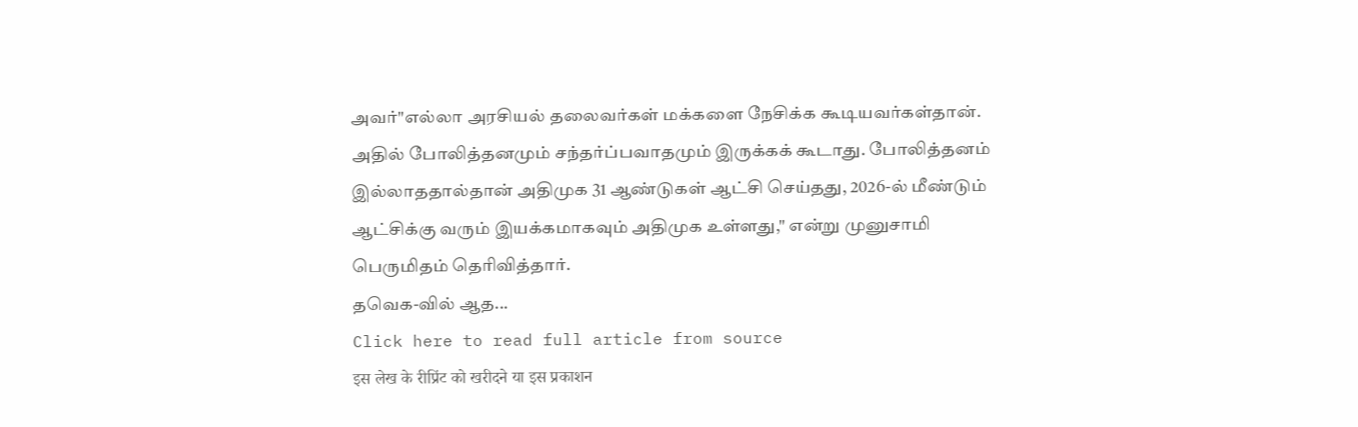அவர்"எல்லா அரசியல் தலைவர்கள் மக்களை நேசிக்க கூடியவர்கள்தான். அதில் போலித்தனமும் சந்தர்ப்பவாதமும் இருக்கக் கூடாது. போலித்தனம் இல்லாததால்தான் அதிமுக 31 ஆண்டுகள் ஆட்சி செய்தது, 2026-ல் மீண்டும் ஆட்சிக்கு வரும் இயக்கமாகவும் அதிமுக உள்ளது," என்று முனுசாமி பெருமிதம் தெரிவித்தார்.
தவெக-வில் ஆத...
Click here to read full article from source
इस लेख के रीप्रिंट को खरीदने या इस प्रकाशन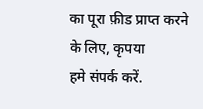का पूरा फ़ीड प्राप्त करने के लिए, कृपया
हमे संपर्क करें.